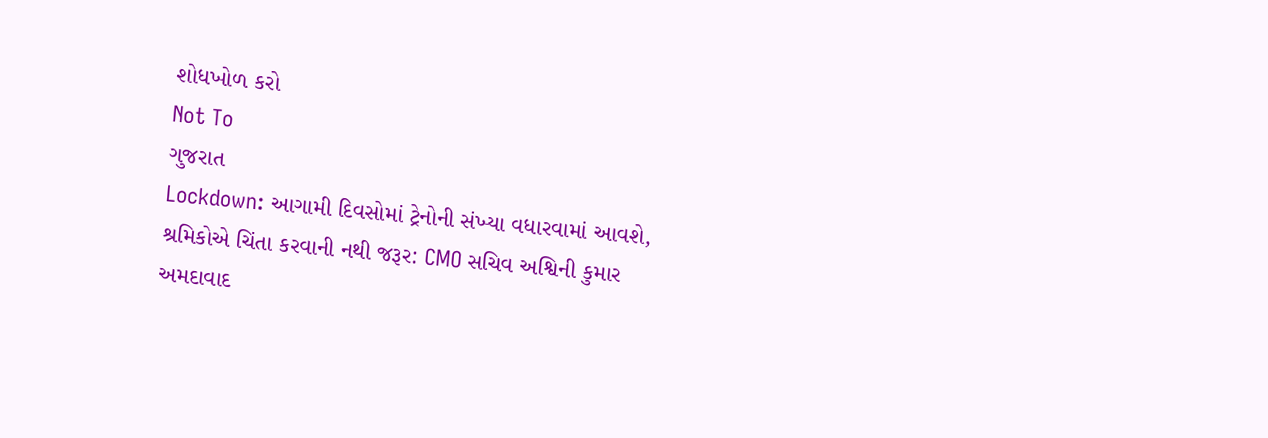શોધખોળ કરો
Not To
ગુજરાત
Lockdown: આગામી દિવસોમાં ટ્રેનોની સંખ્યા વધારવામાં આવશે, શ્રમિકોએ ચિંતા કરવાની નથી જરૂર: CMO સચિવ અશ્વિની કુમાર
અમદાવાદ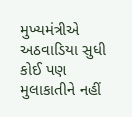મુખ્યમંત્રીએ અઠવાડિયા સુધી કોઈ પણ મુલાકાતીને નહીં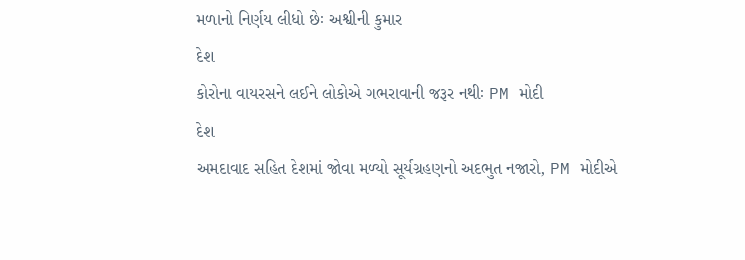મળાનો નિર્ણય લીધો છેઃ અશ્વીની કુમાર
દેશ
કોરોના વાયરસને લઈને લોકોએ ગભરાવાની જરૂર નથીઃ PM મોદી
દેશ
અમદાવાદ સહિત દેશમાં જોવા મળ્યો સૂર્યગ્રહણનો અદભુત નજારો, PM મોદીએ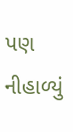પણ નીહાળ્યું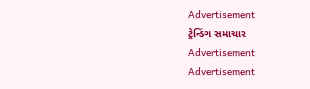Advertisement
ટ્રેન્ડિંગ સમાચાર
Advertisement
Advertisement